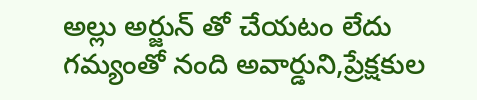అల్లు అర్జున్ తో చేయటం లేదు
గమ్యంతో నంది అవార్డుని,ప్రేక్షకుల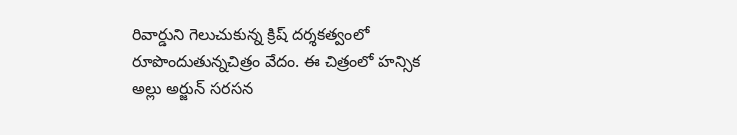రివార్డుని గెలుచుకున్న క్రిష్ దర్శకత్వంలో రూపొందుతున్నచిత్రం వేదం. ఈ చిత్రంలో హన్సిక అల్లు అర్జున్ సరసన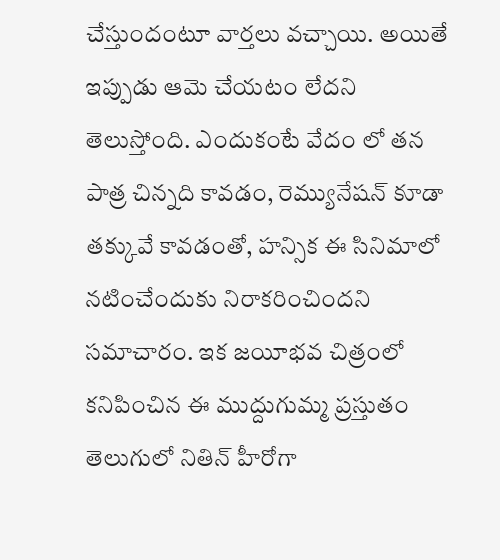చేస్తుందంటూ వార్తలు వచ్చాయి. అయితే ఇప్పుడు ఆమె చేయటం లేదని తెలుస్తోంది. ఎందుకంటే వేదం లో తన పాత్ర చిన్నది కావడం, రెమ్యునేషన్ కూడా తక్కువే కావడంతో, హన్సిక ఈ సినిమాలో నటించేందుకు నిరాకరించిందని సమాచారం. ఇక జయీభవ చిత్రంలో కనిపించిన ఈ ముద్దుగుమ్మ ప్రస్తుతం తెలుగులో నితిన్ హీరోగా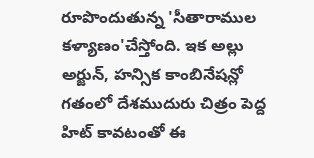రూపొందుతున్న 'సీతారాముల కళ్యాణం'చేస్తోంది. ఇక అల్లు అర్జున్, హన్సిక కాంబినేషన్లో గతంలో దేశముదురు చిత్రం పెద్ద హిట్ కావటంతో ఈ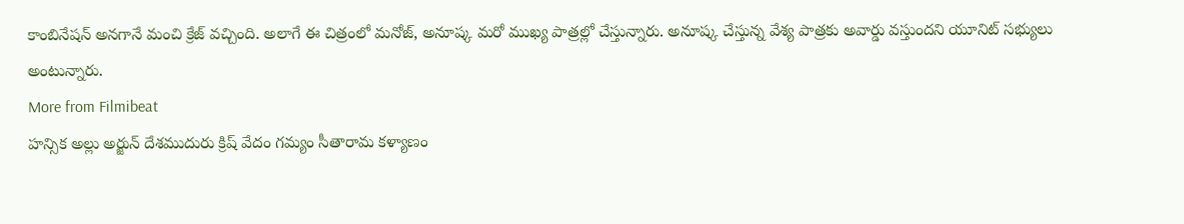కాంబినేషన్ అనగానే మంచి క్రేజ్ వచ్చింది. అలాగే ఈ చిత్రంలో మనోజ్, అనూష్క మరో ముఖ్య పాత్రల్లో చేస్తున్నారు. అనూష్క చేస్తున్న వేశ్య పాత్రకు అవార్డు వస్తుందని యూనిట్ సభ్యులు అంటున్నారు.
More from Filmibeat
హన్సిక అల్లు అర్జున్ దేశముదురు క్రిష్ వేదం గమ్యం సీతారామ కళ్యాణం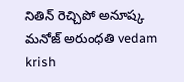నితిన్ రెచ్చిపో అనూష్క మనోజ్ అరుంధతి vedam krish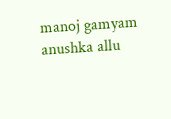manoj gamyam anushka allu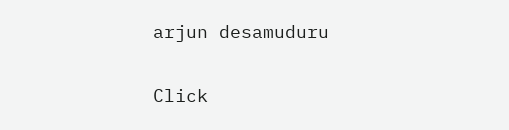arjun desamuduru


Click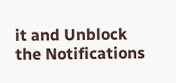it and Unblock the Notifications